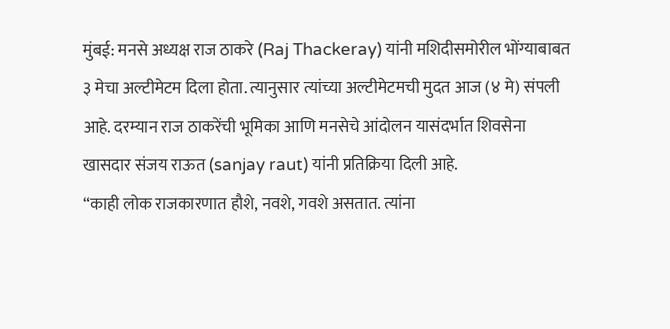मुंबई: मनसे अध्यक्ष राज ठाकरे (Raj Thackeray) यांनी मशिदीसमोरील भोंग्याबाबत ३ मेचा अल्टीमेटम दिला होता. त्यानुसार त्यांच्या अल्टीमेटमची मुदत आज (४ मे) संपली आहे. दरम्यान राज ठाकरेंची भूमिका आणि मनसेचे आंदोलन यासंदर्भात शिवसेना खासदार संजय राऊत (sanjay raut) यांनी प्रतिक्रिया दिली आहे.
“काही लोक राजकारणात हौशे, नवशे, गवशे असतात. त्यांना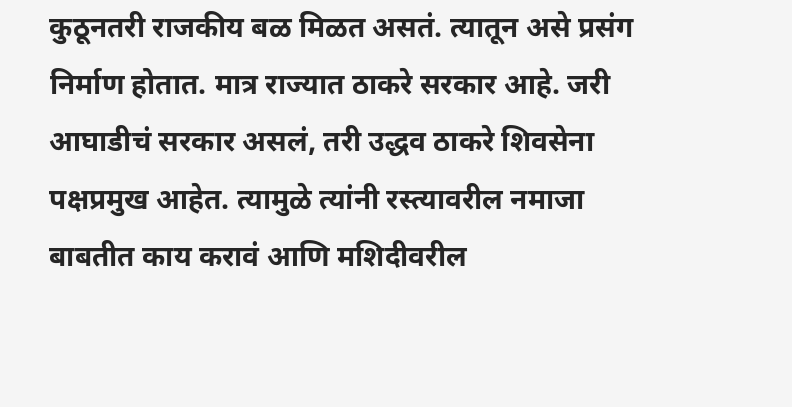कुठूनतरी राजकीय बळ मिळत असतं. त्यातून असे प्रसंग निर्माण होतात. मात्र राज्यात ठाकरे सरकार आहे. जरी आघाडीचं सरकार असलं, तरी उद्धव ठाकरे शिवसेना पक्षप्रमुख आहेत. त्यामुळे त्यांनी रस्त्यावरील नमाजा बाबतीत काय करावं आणि मशिदीवरील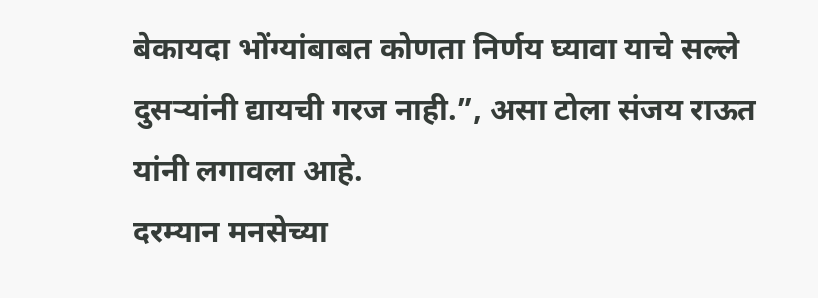बेकायदा भोंग्यांबाबत कोणता निर्णय घ्यावा याचे सल्ले दुसऱ्यांनी द्यायची गरज नाही.”, असा टोला संजय राऊत यांनी लगावला आहे.
दरम्यान मनसेच्या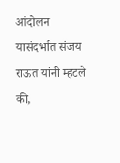आंदोलन यासंदर्भात संजय राऊत यांनी म्हटले की,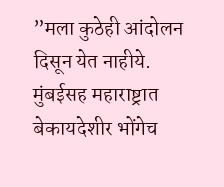”मला कुठेही आंदोलन दिसून येत नाहीये. मुंबईसह महाराष्ट्रात बेकायदेशीर भोंगेच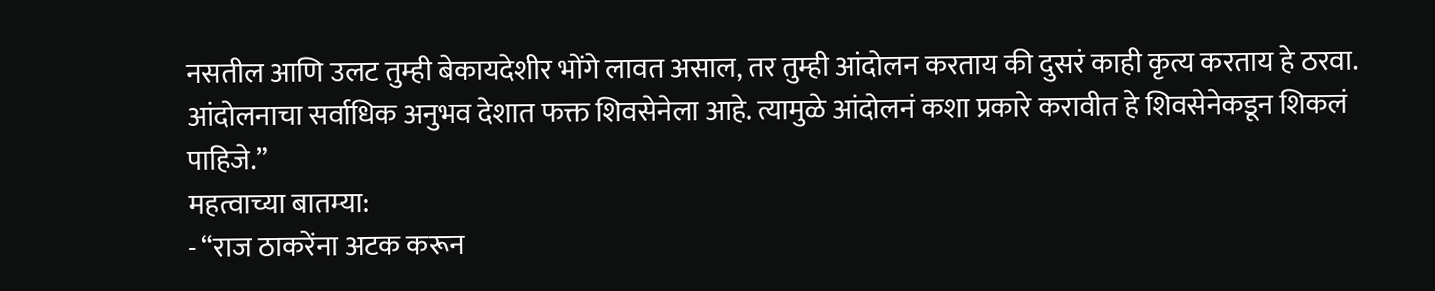नसतील आणि उलट तुम्ही बेकायदेशीर भोंगे लावत असाल, तर तुम्ही आंदोलन करताय की दुसरं काही कृत्य करताय हे ठरवा. आंदोलनाचा सर्वाधिक अनुभव देशात फक्त शिवसेनेला आहे. त्यामुळे आंदोलनं कशा प्रकारे करावीत हे शिवसेनेकडून शिकलं पाहिजे.”
महत्वाच्या बातम्या:
- “राज ठाकरेंना अटक करून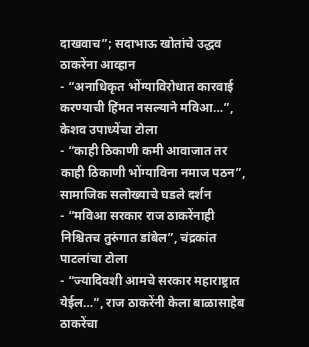दाखवाच”; सदाभाऊ खोतांचे उद्धव ठाकरेंना आव्हान
- “अनाधिकृत भोंग्याविरोधात कारवाई करण्याची हिंमत नसल्याने मविआ…”, केशव उपाध्येंचा टोला
- “काही ठिकाणी कमी आवाजात तर काही ठिकाणी भोंग्याविना नमाज पठन”, सामाजिक सलोख्याचे घडले दर्शन
- “मविआ सरकार राज ठाकरेंनाही निश्चितच तुरुंगात डांबेल”, चंद्रकांत पाटलांचा टोला
- “ज्यादिवशी आमचे सरकार महाराष्ट्रात येईल…”, राज ठाकरेंनी केला बाळासाहेब ठाकरेंचा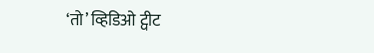‘तो’ व्हिडिओ ट्वीट